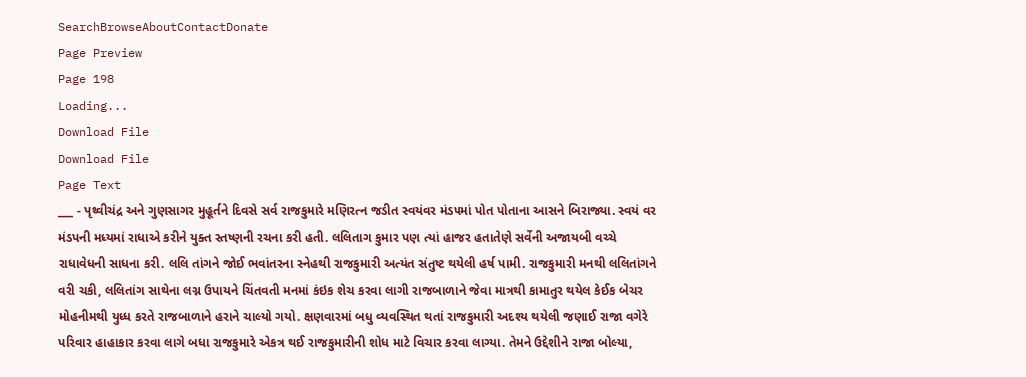SearchBrowseAboutContactDonate
Page Preview
Page 198
Loading...
Download File
Download File
Page Text
___ - પૃથ્વીચંદ્ર અને ગુણસાગર મુહૂર્તને દિવસે સર્વ રાજકુમારે મણિરત્ન જડીત સ્વયંવર મંડ૫માં પોત પોતાના આસને બિરાજ્યા. સ્વયં વર મંડપની મધ્યમાં રાધાએ કરીને યુક્ત સ્તષ્ણની રચના કરી હતી. લલિતાગ કુમાર પણ ત્યાં હાજર હતાતેણે સર્વેની અજાયબી વચ્ચે રાધાવેધની સાધના કરી. લલિ તાંગને જોઈ ભવાંતરના સ્નેહથી રાજકુમારી અત્યંત સંતુષ્ટ થયેલી હર્ષ પામી. રાજકુમારી મનથી લલિતાંગને વરી ચકી, લલિતાંગ સાથેના લગ્ન ઉપાયને ચિંતવતી મનમાં કંઇક શેચ કરવા લાગી રાજબાળાને જેવા માત્રથી કામાતુર થયેલ કેઈક બેચર મોહનીમથી યુધ્ધ કરતે રાજબાળાને હરાને ચાલ્યો ગયો. ક્ષણવારમાં બધુ વ્યવસ્થિત થતાં રાજકુમારી અદશ્ય થયેલી જણાઈ રાજા વગેરે પરિવાર હાહાકાર કરવા લાગે બધા રાજકુમારે એકત્ર થઈ રાજકુમારીની શોધ માટે વિચાર કરવા લાગ્યા. તેમને ઉદ્દેશીને રાજા બોલ્યા,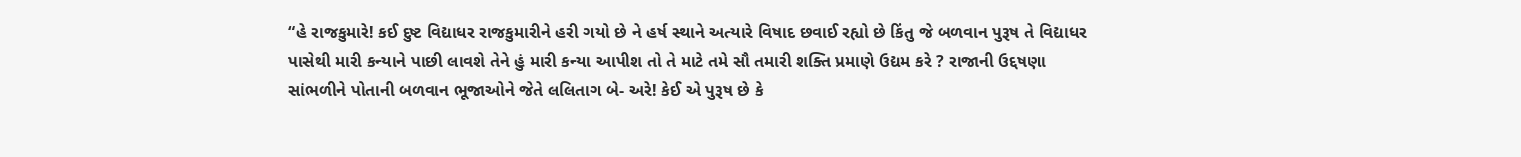“હે રાજકુમારે! કઈ દુષ્ટ વિદ્યાધર રાજકુમારીને હરી ગયો છે ને હર્ષ સ્થાને અત્યારે વિષાદ છવાઈ રહ્યો છે કિંતુ જે બળવાન પુરૂષ તે વિદ્યાધર પાસેથી મારી કન્યાને પાછી લાવશે તેને હું મારી કન્યા આપીશ તો તે માટે તમે સૌ તમારી શક્તિ પ્રમાણે ઉદ્યમ કરે ? રાજાની ઉદ્દષણા સાંભળીને પોતાની બળવાન ભૂજાઓને જેતે લલિતાગ બે- અરે! કેઈ એ પુરૂષ છે કે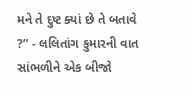મને તે દુષ્ટ ક્યાં છે તે બતાવે ?” - લલિતાંગ કુમારની વાત સાંભળીને એક બીજો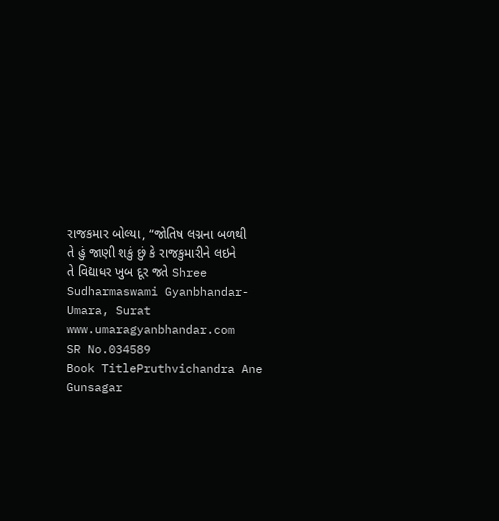રાજકમાર બોલ્યા, “જોતિષ લગ્નના બળથી તે હું જાણી શકું છું કે રાજકુમારીને લઇને તે વિદ્યાધર ખુબ દૂર જતે Shree Sudharmaswami Gyanbhandar-Umara, Surat www.umaragyanbhandar.com
SR No.034589
Book TitlePruthvichandra Ane Gunsagar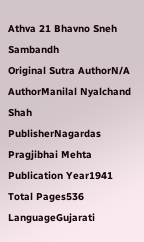Athva 21 Bhavno Sneh Sambandh
Original Sutra AuthorN/A
AuthorManilal Nyalchand Shah
PublisherNagardas Pragjibhai Mehta
Publication Year1941
Total Pages536
LanguageGujarati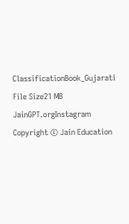ClassificationBook_Gujarati
File Size21 MB
JainGPT.orgInstagram
Copyright © Jain Education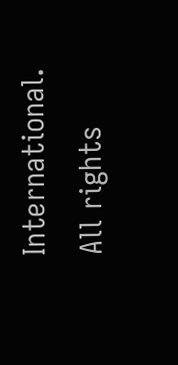International. All rights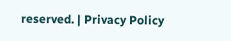reserved. | Privacy Policy